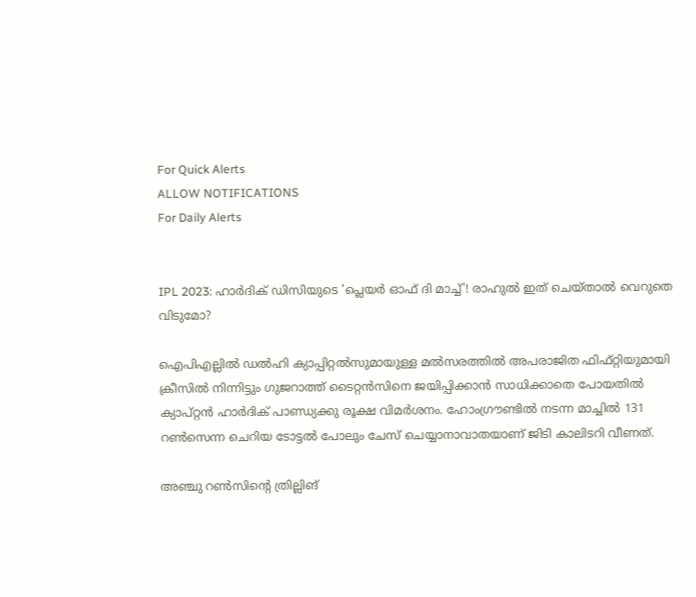For Quick Alerts
ALLOW NOTIFICATIONS
For Daily Alerts


IPL 2023: ഹാര്‍ദിക് ഡിസിയുടെ 'പ്ലെയര്‍ ഓഫ് ദി മാച്ച്'! രാഹുല്‍ ഇത് ചെയ്താല്‍ വെറുതെ വിടുമോ?

ഐപിഎല്ലില്‍ ഡല്‍ഹി ക്യാപ്പിറ്റല്‍സുമായുള്ള മല്‍സരത്തില്‍ അപരാജിത ഫിഫ്റ്റിയുമായി ക്രീസില്‍ നിന്നിട്ടും ഗുജറാത്ത് ടൈറ്റന്‍സിനെ ജയിപ്പിക്കാന്‍ സാധിക്കാതെ പോയതില്‍ ക്യാപ്റ്റന്‍ ഹാര്‍ദിക് പാണ്ഡ്യക്കു രൂക്ഷ വിമര്‍ശനം. ഹോംഗ്രൗണ്ടില്‍ നടന്ന മാച്ചില്‍ 131 റണ്‍സെന്ന ചെറിയ ടോട്ടല്‍ പോലും ചേസ് ചെയ്യാനാവാതയാണ് ജിടി കാലിടറി വീണത്.

അഞ്ചു റണ്‍സിന്റെ ത്രില്ലിങ്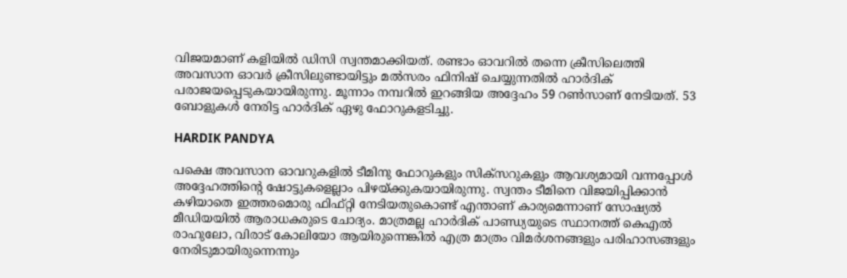വിജയമാണ് കളിയില്‍ ഡിസി സ്വന്തമാക്കിയത്. രണ്ടാം ഓവറില്‍ തന്നെ ക്രീസിലെത്തി അവസാന ഓവര്‍ ക്രീസിലുണ്ടായിട്ടും മല്‍സരം ഫിനിഷ് ചെയ്യുന്നതില്‍ ഹാര്‍ദിക് പരാജയപ്പെടുകയായിരുന്നു. മൂന്നാം നമ്പറില്‍ ഇറങ്ങിയ അദ്ദേഹം 59 റണ്‍സാണ് നേടിയത്. 53 ബോളുകള്‍ നേരിട്ട ഹാര്‍ദിക് ഏഴു ഫോറുകളടിച്ചു.

HARDIK PANDYA

പക്ഷെ അവസാന ഓവറുകളില്‍ ടീമിനു ഫോറുകളും സിക്‌സറുകളും ആവശ്യമായി വന്നപ്പോള്‍ അദ്ദേഹത്തിന്റെ ഷോട്ടുകളെല്ലാം പിഴയ്ക്കുകയായിരുന്നു. സ്വന്തം ടീമിനെ വിജയിപ്പിക്കാന്‍ കഴിയാതെ ഇത്തരമൊരു ഫിഫ്റ്റി നേടിയതുകൊണ്ട് എന്താണ് കാര്യമെന്നാണ് സോഷ്യല്‍ മീഡിയയില്‍ ആരാധകരുടെ ചോദ്യം. മാത്രമല്ല ഹാര്‍ദിക് പാണ്ഡ്യയുടെ സ്ഥാനത്ത് കെഎല്‍ രാഹുലോ, വിരാട് കോലിയോ ആയിരുന്നെങ്കില്‍ എത്ര മാത്രം വിമര്‍ശനങ്ങളും പരിഹാസങ്ങളും നേരിടുമായിരുന്നെന്നും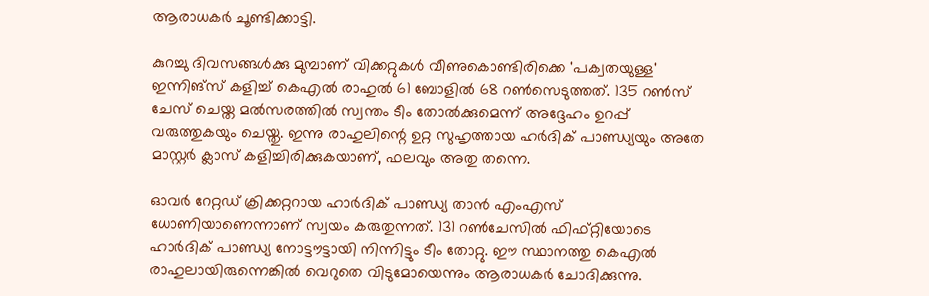ആരാധകര്‍ ചൂണ്ടിക്കാട്ടി.

കുറച്ചു ദിവസങ്ങള്‍ക്കു മുമ്പാണ് വിക്കറ്റുകള്‍ വീണുകൊണ്ടിരിക്കെ 'പക്വതയുള്ള' ഇന്നിങ്‌സ് കളിച്ച് കെഎല്‍ രാഹുല്‍ 61 ബോളില്‍ 68 റണ്‍സെടുത്തത്. 135 റണ്‍സ് ചേസ് ചെയ്ത മല്‍സരത്തില്‍ സ്വന്തം ടീം തോല്‍ക്കുമെന്ന് അദ്ദേഹം ഉറപ്പ് വരുത്തുകയും ചെയ്തു. ഇന്നു രാഹുലിന്റെ ഉറ്റ സുഹൃത്തായ ഹര്‍ദിക് പാണ്ഡ്യയും അതേ മാസ്റ്റര്‍ ക്ലാസ് കളിച്ചിരിക്കുകയാണ്, ഫലവും അതു തന്നെ.

ഓവര്‍ റേറ്റഡ് ക്രിക്കറ്ററായ ഹാര്‍ദിക് പാണ്ഡ്യ താന്‍ എംഎസ് ധോണിയാണെന്നാണ് സ്വയം കരുതുന്നത്. 131 റണ്‍ചേസില്‍ ഫിഫ്റ്റിയോടെ ഹാര്‍ദിക് പാണ്ഡ്യ നോട്ടൗട്ടായി നിന്നിട്ടും ടീം തോറ്റു. ഈ സ്ഥാനത്തു കെഎല്‍ രാഹുലായിരുന്നെങ്കില്‍ വെറുതെ വിടുമോയെന്നും ആരാധകര്‍ ചോദിക്കുന്നു.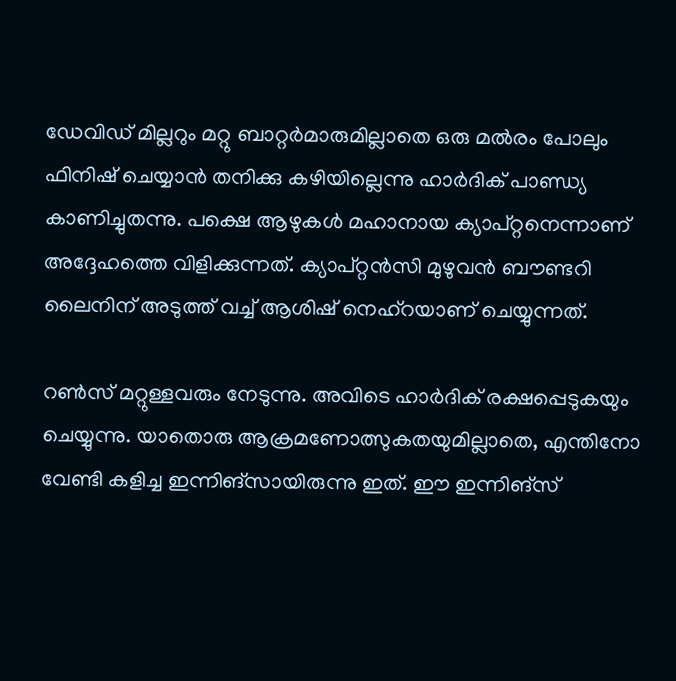ഡേവിഡ് മില്ലറും മറ്റു ബാറ്റര്‍മാരുമില്ലാതെ ഒരു മല്‍രം പോലും ഫിനിഷ് ചെയ്യാന്‍ തനിക്കു കഴിയില്ലെന്നു ഹാര്‍ദിക് പാണ്ഡ്യ കാണിച്ചുതന്നു. പക്ഷെ ആഴുകള്‍ മഹാനായ ക്യാപ്റ്റനെന്നാണ് അദ്ദേഹത്തെ വിളിക്കുന്നത്. ക്യാപ്റ്റന്‍സി മുഴുവന്‍ ബൗണ്ടറി ലൈനിന് അടുത്ത് വച്ച് ആശിഷ് നെഹ്‌റയാണ് ചെയ്യുന്നത്.

റണ്‍സ് മറ്റുള്ളവരും നേടുന്നു. അവിടെ ഹാര്‍ദിക് രക്ഷപ്പെടുകയും ചെയ്യുന്നു. യാതൊരു ആക്രമണോത്സുകതയുമില്ലാതെ, എന്തിനോ വേണ്ടി കളിച്ച ഇന്നിങ്‌സായിരുന്നു ഇത്. ഈ ഇന്നിങ്‌സ്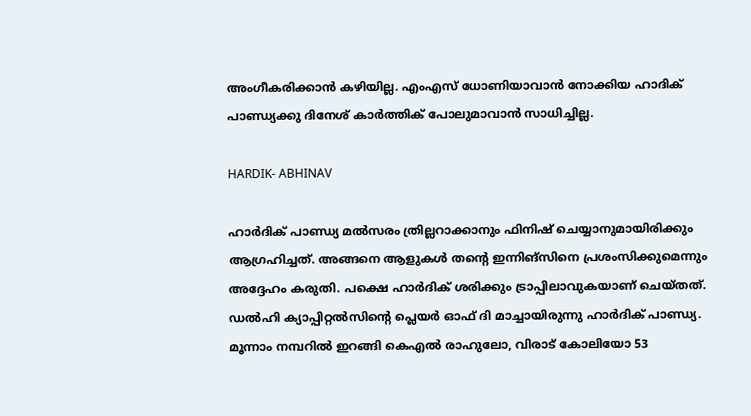അംഗീകരിക്കാന്‍ കഴിയില്ല. എംഎസ് ധോണിയാവാന്‍ നോക്കിയ ഹാദിക് പാണ്ഡ്യക്കു ദിനേശ് കാര്‍ത്തിക് പോലുമാവാന്‍ സാധിച്ചില്ല.

HARDIK- ABHINAV

ഹാര്‍ദിക് പാണ്ഡ്യ മല്‍സരം ത്രില്ലറാക്കാനും ഫിനിഷ് ചെയ്യാനുമായിരിക്കും ആഗ്രഹിച്ചത്. അങ്ങനെ ആളുകള്‍ തന്റെ ഇന്നിങ്‌സിനെ പ്രശംസിക്കുമെന്നും അദ്ദേഹം കരുതി. പക്ഷെ ഹാര്‍ദിക് ശരിക്കും ട്രാപ്പിലാവുകയാണ് ചെയ്തത്. ഡല്‍ഹി ക്യാപ്പിറ്റല്‍സിന്റെ പ്ലെയര്‍ ഓഫ് ദി മാച്ചായിരുന്നു ഹാര്‍ദിക് പാണ്ഡ്യ. മൂന്നാം നമ്പറില്‍ ഇറങ്ങി കെഎല്‍ രാഹുലോ, വിരാട് കോലിയോ 53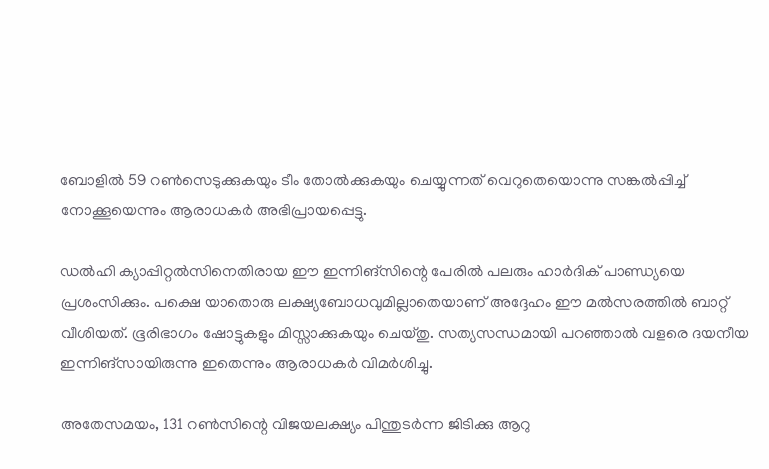ബോളില്‍ 59 റണ്‍സെടുക്കുകയും ടീം തോല്‍ക്കുകയും ചെയ്യുന്നത് വെറുതെയൊന്നു സങ്കല്‍പ്പിച്ച് നോക്കൂയെന്നും ആരാധകര്‍ അഭിപ്രായപ്പെട്ടു.

ഡല്‍ഹി ക്യാപ്പിറ്റല്‍സിനെതിരായ ഈ ഇന്നിങ്‌സിന്റെ പേരില്‍ പലരും ഹാര്‍ദിക് പാണ്ഡ്യയെ പ്രശംസിക്കും. പക്ഷെ യാതൊരു ലക്ഷ്യബോധവുമില്ലാതെയാണ് അദ്ദേഹം ഈ മല്‍സരത്തില്‍ ബാറ്റ് വീശിയത്. ഭൂരിഭാഗം ഷോട്ടുകളും മിസ്സാക്കുകയും ചെയ്തു. സത്യസന്ധമായി പറഞ്ഞാല്‍ വളരെ ദയനീയ ഇന്നിങ്‌സായിരുന്നു ഇതെന്നും ആരാധകര്‍ വിമര്‍ശിച്ചു.

അതേസമയം, 131 റണ്‍സിന്റെ വിജയലക്ഷ്യം പിന്തുടര്‍ന്ന ജിടിക്കു ആറു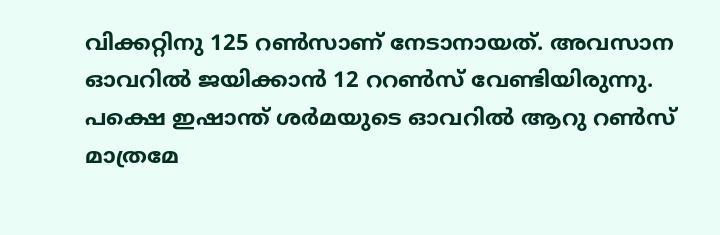വിക്കറ്റിനു 125 റണ്‍സാണ് നേടാനായത്. അവസാന ഓവറില്‍ ജയിക്കാന്‍ 12 ററണ്‍സ് വേണ്ടിയിരുന്നു. പക്ഷെ ഇഷാന്ത് ശര്‍മയുടെ ഓവറില്‍ ആറു റണ്‍സ് മാത്രമേ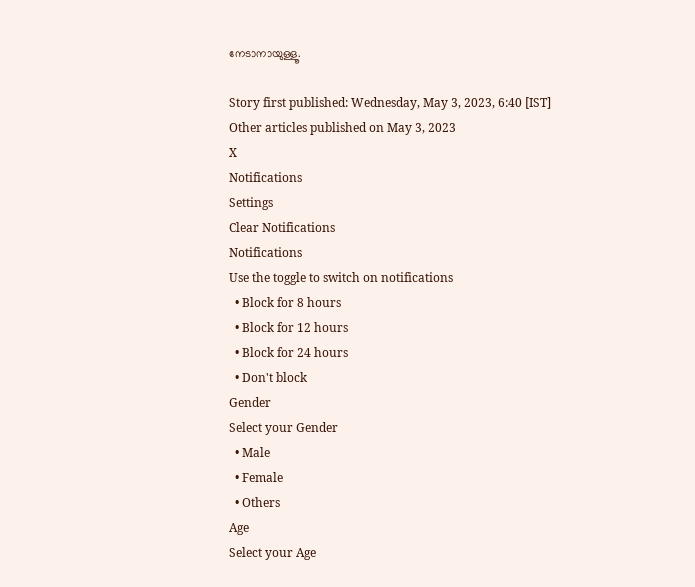നേടാനായുള്ളൂ.

Story first published: Wednesday, May 3, 2023, 6:40 [IST]
Other articles published on May 3, 2023
X
Notifications
Settings
Clear Notifications
Notifications
Use the toggle to switch on notifications
  • Block for 8 hours
  • Block for 12 hours
  • Block for 24 hours
  • Don't block
Gender
Select your Gender
  • Male
  • Female
  • Others
Age
Select your Age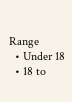Range
  • Under 18
  • 18 to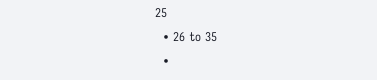25
  • 26 to 35
  •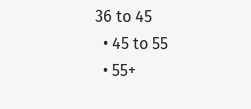36 to 45
  • 45 to 55
  • 55+